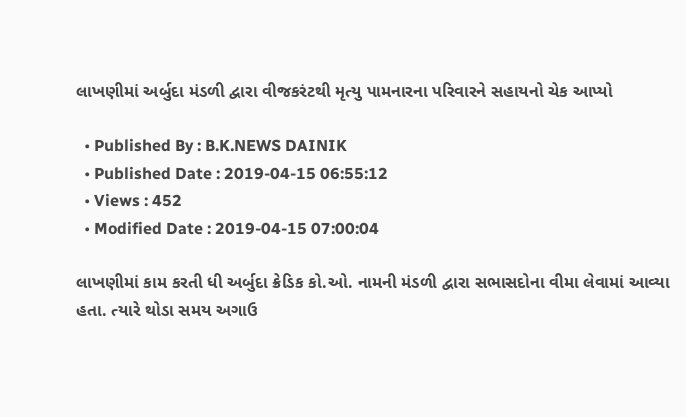લાખણીમાં અર્બુદા મંડળી દ્વારા વીજકરંટથી મૃત્યુ પામનારના પરિવારને સહાયનો ચેક આપ્યો

  • Published By : B.K.NEWS DAINIK
  • Published Date : 2019-04-15 06:55:12
  • Views : 452
  • Modified Date : 2019-04-15 07:00:04

લાખણીમાં કામ કરતી ધી અર્બુદા ક્રેડિક કો.ઓ. નામની મંડળી દ્વારા સભાસદોના વીમા લેવામાં આવ્યા હતા. ત્યારે થોડા સમય અગાઉ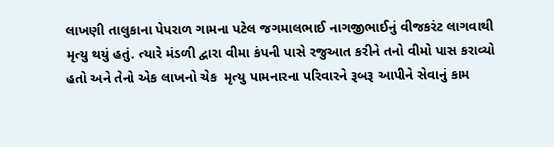લાખણી તાલુકાના પેપરાળ ગામના પટેલ જગમાલભાઈ નાગજીભાઈનું વીજકરંટ લાગવાથી મૃત્યુ થયું હતું. ત્યારે મંડળી દ્વારા વીમા કંપની પાસે રજુઆત કરીને તનો વીમો પાસ કરાવ્યો હતો અને તેનો એક લાખનો ચેક  મૃત્યુ પામનારના પરિવારને રૂબરૂ આપીને સેવાનું કામ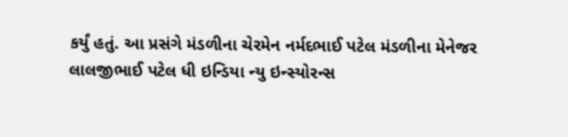કર્યું હતું. આ પ્રસંગે મંડળીના ચેરમેન નર્મદભાઈ પટેલ મંડળીના મેનેજર લાલજીભાઈ પટેલ ધી ઇન્ડિયા ન્યુ ઇન્સ્યોરન્સ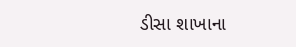ડીસા શાખાના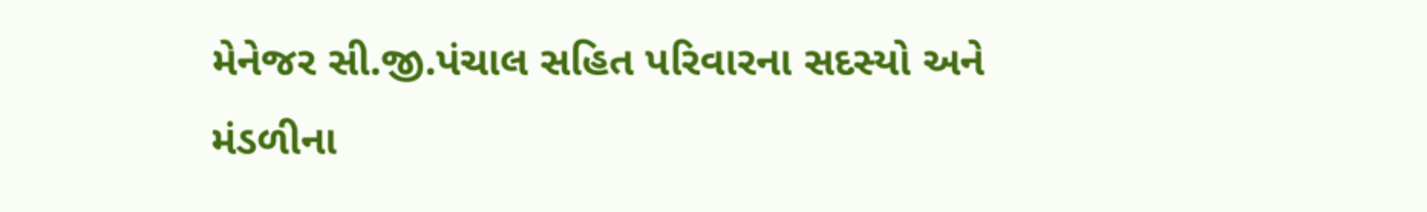મેનેજર સી.જી.પંચાલ સહિત પરિવારના સદસ્યો અને મંડળીના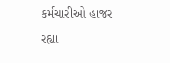કર્મચારીઓ હાજર રહ્યા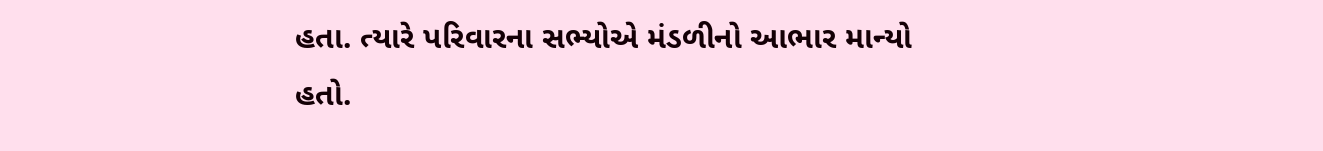હતા. ત્યારે પરિવારના સભ્યોએ મંડળીનો આભાર માન્યો હતો.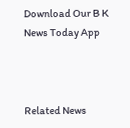Download Our B K News Today App



Related News